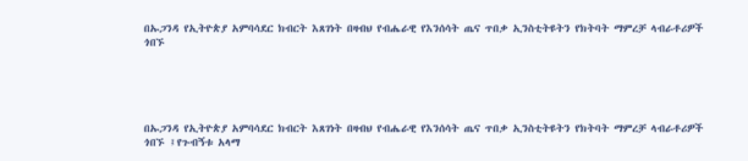በኡጋንዳ የኢትዮጵያ አምባሳደር ክብርት እጸገነት በዛብህ የብሔራዊ የእንሰሳት ጤና ጥበቃ ኢንስቲትዩትን የክትባት ማምረቻ ላብራቶሪዎች ጎበኙ





በኡጋንዳ የኢትዮጵያ አምባሳደር ክብርት እጸገነት በዛብህ የብሔራዊ የእንሰሳት ጤና ጥበቃ ኢንስቲትዩትን የክትባት ማምረቻ ላብራቶሪዎች ጎበኙ ፤የጉብኝቱ አላማ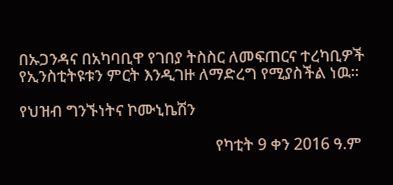በኡጋንዳና በአካባቢዋ የገበያ ትስስር ለመፍጠርና ተረካቢዎች የኢንስቲትዩቱን ምርት እንዲገዙ ለማድረግ የሚያስችል ነዉ፡፡

የህዝብ ግንኙነትና ኮሙኒኬሽን

                                                 የካቲት 9 ቀን 2016 ዓ.ም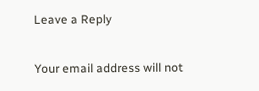Leave a Reply

Your email address will not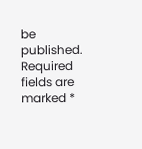be published. Required fields are marked *